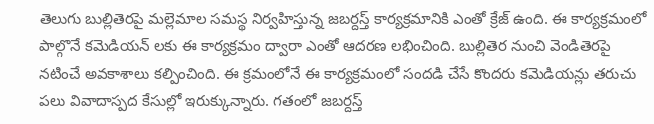తెలుగు బుల్లితెరపై మల్లెమాల సమస్థ నిర్వహిస్తున్న జబర్దస్త్ కార్యక్రమానికి ఎంతో క్రేజ్ ఉంది. ఈ కార్యక్రమంలో పాల్గొనే కమెడియన్ లకు ఈ కార్యక్రమం ద్వారా ఎంతో ఆదరణ లభించింది. బుల్లితెర నుంచి వెండితెరపై నటించే అవకాశాలు కల్పించింది. ఈ క్రమంలోనే ఈ కార్యక్రమంలో సందడి చేసే కొందరు కమెడియన్లు తరుచు పలు వివాదాస్పద కేసుల్లో ఇరుక్కున్నారు. గతంలో జబర్దస్త్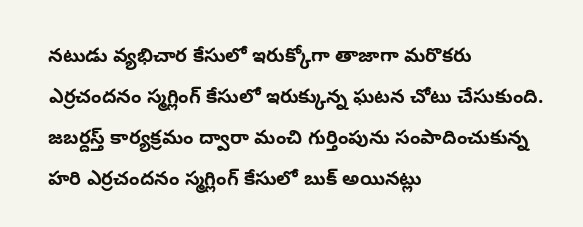నటుడు వ్యభిచార కేసులో ఇరుక్కోగా తాజాగా మరొకరు ఎర్రచందనం స్మగ్లింగ్ కేసులో ఇరుక్కున్న ఘటన చోటు చేసుకుంది.
జబర్దస్త్ కార్యక్రమం ద్వారా మంచి గుర్తింపును సంపాదించుకున్న హరి ఎర్రచందనం స్మగ్లింగ్ కేసులో బుక్ అయినట్లు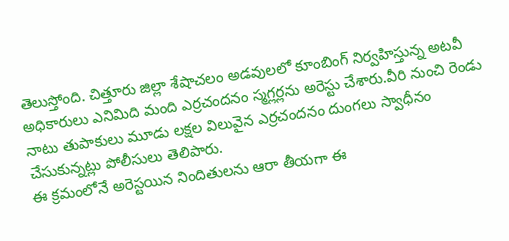తెలుస్తోంది. చిత్తూరు జిల్లా శేషాచలం అడవులలో కూంబింగ్ నిర్వహిస్తున్న అటవీ అధికారులు ఎనిమిది మంది ఎర్రచందనం స్మగ్లర్లను అరెస్టు చేశారు.వీరి నుంచి రెండు నాటు తుపాకులు మూడు లక్షల విలువైన ఎర్రచందనం దుంగలు స్వాధీనం చేసుకున్నట్లు పోలీసులు తెలిపారు.
ఈ క్రమంలోనే అరెస్టయిన నిందితులను ఆరా తీయగా ఈ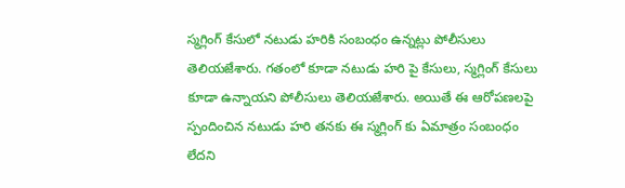స్మగ్లింగ్ కేసులో నటుడు హరికి సంబంధం ఉన్నట్లు పోలీసులు తెలియజేశారు. గతంలో కూడా నటుడు హరి పై కేసులు, స్మగ్లింగ్ కేసులు కూడా ఉన్నాయని పోలీసులు తెలియజేశారు. అయితే ఈ ఆరోపణలపై స్పందించిన నటుడు హరి తనకు ఈ స్మగ్లింగ్ కు ఏమాత్రం సంబంధం లేదని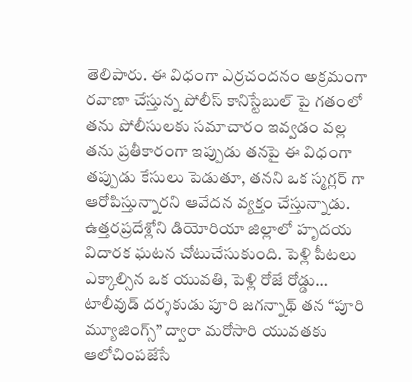తెలిపారు. ఈ విధంగా ఎర్రచందనం అక్రమంగా రవాణా చేస్తున్న పోలీస్ కానిస్టేబుల్ పై గతంలో తను పోలీసులకు సమాచారం ఇవ్వడం వల్ల తను ప్రతీకారంగా ఇప్పుడు తనపై ఈ విధంగా తప్పుడు కేసులు పెడుతూ, తనని ఒక స్మగ్లర్ గా ఆరోపిస్తున్నారని ఆవేదన వ్యక్తం చేస్తున్నాడు.
ఉత్తరప్రదేశ్లోని డియోరియా జిల్లాలో హృదయ విదారక ఘటన చోటుచేసుకుంది. పెళ్లి పీటలు ఎక్కాల్సిన ఒక యువతి, పెళ్లి రోజే రోడ్డు…
టాలీవుడ్ దర్శకుడు పూరి జగన్నాథ్ తన “పూరి మ్యూజింగ్స్” ద్వారా మరోసారి యువతకు ఆలోచింపజేసే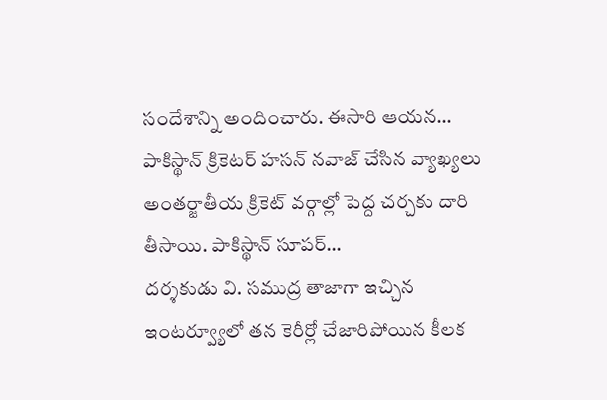సందేశాన్ని అందించారు. ఈసారి ఆయన…
పాకిస్థాన్ క్రికెటర్ హసన్ నవాజ్ చేసిన వ్యాఖ్యలు అంతర్జాతీయ క్రికెట్ వర్గాల్లో పెద్ద చర్చకు దారి తీసాయి. పాకిస్థాన్ సూపర్…
దర్శకుడు వి. సముద్ర తాజాగా ఇచ్చిన ఇంటర్వ్యూలో తన కెరీర్లో చేజారిపోయిన కీలక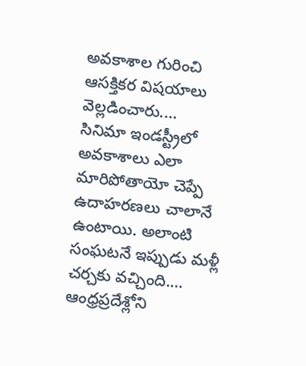అవకాశాల గురించి ఆసక్తికర విషయాలు వెల్లడించారు.…
సినిమా ఇండస్ట్రీలో అవకాశాలు ఎలా మారిపోతాయో చెప్పే ఉదాహరణలు చాలానే ఉంటాయి. అలాంటి సంఘటనే ఇప్పుడు మళ్లీ చర్చకు వచ్చింది.…
ఆంధ్రప్రదేశ్లోని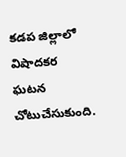కడప జిల్లాలో విషాదకర ఘటన చోటుచేసుకుంది.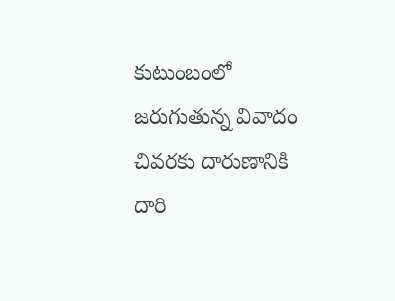కుటుంబంలో జరుగుతున్న వివాదం చివరకు దారుణానికి దారి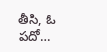తీసి, ఓ పదో…